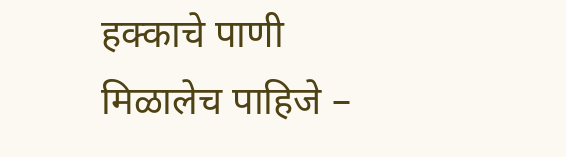हक्काचे पाणी मिळालेच पाहिजे –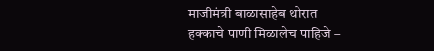माजीमंत्री बाळासाहेब थोरात
हक्काचे पाणी मिळालेच पाहिजे –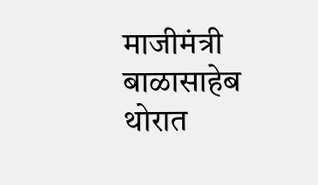माजीमंत्री बाळासाहेब थोरात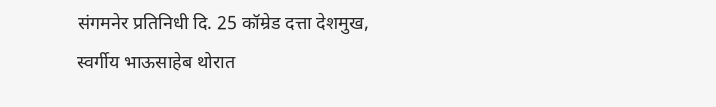संगमनेर प्रतिनिधी दि. 25 कॉम्रेड दत्ता देशमुख, स्वर्गीय भाऊसाहेब थोरात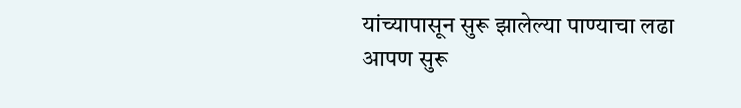यांच्यापासून सुरू झालेल्या पाण्याचा लढा आपण सुरू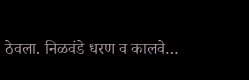ठेवला. निळवंडे धरण व कालवे…